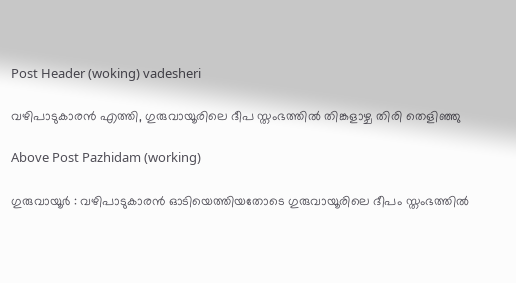Post Header (woking) vadesheri

വഴിപാടുകാരൻ എത്തി, ഗുരുവായൂരിലെ ദീപ സ്തംഭത്തിൽ തിങ്കളാഴ്ച തിരി തെളിഞ്ഞു

Above Post Pazhidam (working)

ഗുരുവായൂർ : വഴിപാടുകാരൻ ഓടിയെത്തിയതോടെ ഗുരുവായൂരിലെ ദീപം സ്തംഭത്തിൽ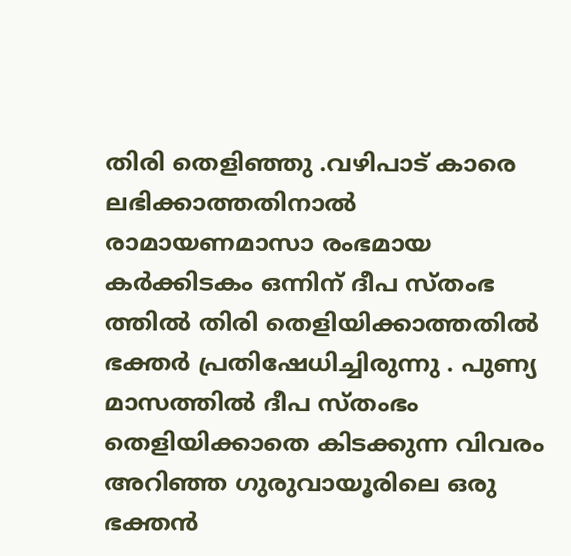തിരി തെളിഞ്ഞു .വഴിപാട് കാരെ ലഭിക്കാത്തതിനാൽ രാമായണമാസാ രംഭമായ കർക്കിടകം ഒന്നിന് ദീപ സ്തംഭ ത്തിൽ തിരി തെളിയിക്കാത്തതിൽ ഭക്തർ പ്രതിഷേധിച്ചിരുന്നു . പുണ്യ മാസത്തിൽ ദീപ സ്‌തംഭം തെളിയിക്കാതെ കിടക്കുന്ന വിവരം അറിഞ്ഞ ഗുരുവായൂരിലെ ഒരു ഭക്തൻ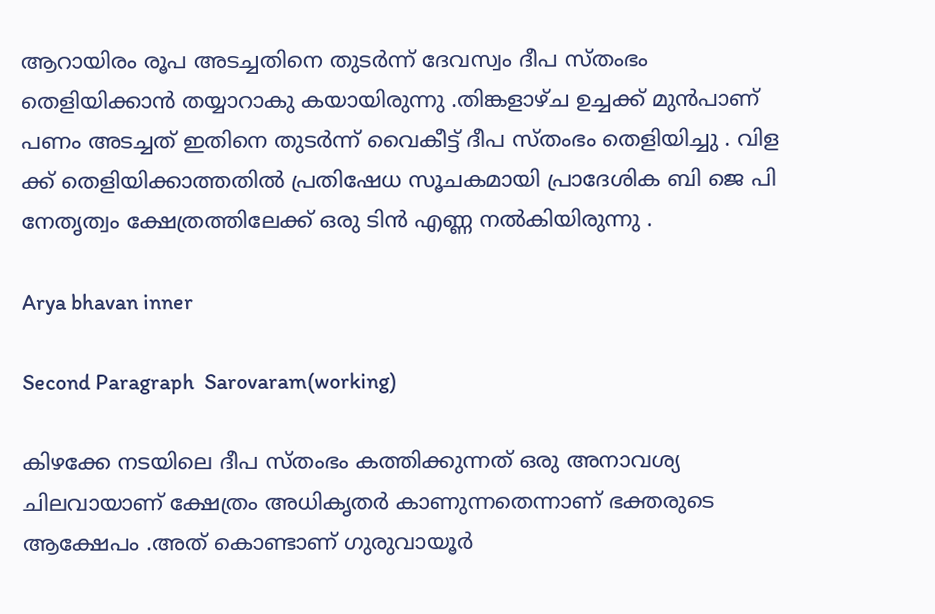ആറായിരം രൂപ അടച്ചതിനെ തുടർന്ന് ദേവസ്വം ദീപ സ്‌തംഭം തെളിയിക്കാൻ തയ്യാറാകു കയായിരുന്നു .തിങ്കളാഴ്ച ഉച്ചക്ക് മുൻപാണ് പണം അടച്ചത് ഇതിനെ തുടർന്ന് വൈകീട്ട് ദീപ സ്തംഭം തെളിയിച്ചു . വിള ക്ക് തെളിയിക്കാത്തതിൽ പ്രതിഷേധ സൂചകമായി പ്രാദേശിക ബി ജെ പി നേതൃത്വം ക്ഷേത്രത്തിലേക്ക് ഒരു ടിൻ എണ്ണ നൽകിയിരുന്നു .

Arya bhavan inner

Second Paragraph  Sarovaram(working)

കിഴക്കേ നടയിലെ ദീപ സ്‌തംഭം കത്തിക്കുന്നത് ഒരു അനാവശ്യ ചിലവായാണ് ക്ഷേത്രം അധികൃതർ കാണുന്നതെന്നാണ് ഭക്തരുടെ ആക്ഷേപം .അത് കൊണ്ടാണ് ഗുരുവായൂർ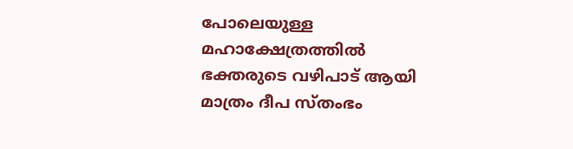പോലെയുള്ള മഹാക്ഷേത്രത്തിൽ ഭക്തരുടെ വഴിപാട് ആയി മാത്രം ദീപ സ്തംഭം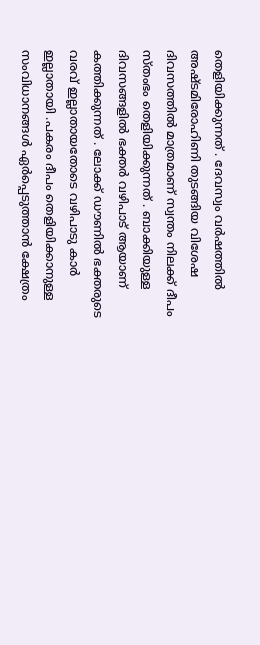തെളിയിക്കുന്നത് . ദേവസ്വം വർഷത്തിൽ അഷ്ടമിരോഹിണി തുടങ്ങിയ വിശേഷ ദിവസത്തിൽ മാത്രമാണ് സ്വന്തം നിലക്ക് ദീപം സ്‌തംഭം തെളിയിക്കുന്നത് . ബാക്കിയുള്ള ദിവസങ്ങളിൽ ഭക്തർ വഴിപാട് ആയാണ് കത്തിക്കുന്നത് . ലോക്ക് ഡൗണിൽ ഭക്തരുടെ വരവ് ഇല്ലാതായതോടെ വഴിപാടു കാർ ഇല്ലാതായി .പകരം ദീപം തെളിയിക്കാനുള്ള സംവിധാനങ്ങൾ ഏർപ്പെടുത്താൻ ക്ഷേത്രം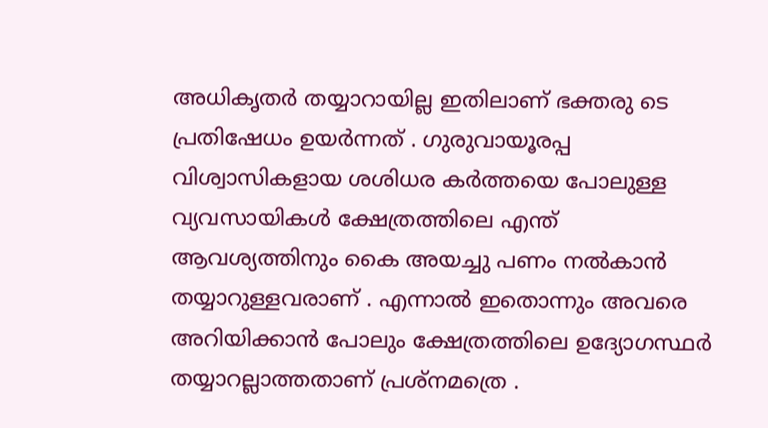അധികൃതർ തയ്യാറായില്ല ഇതിലാണ് ഭക്തരു ടെ പ്രതിഷേധം ഉയർന്നത് . ഗുരുവായൂരപ്പ വിശ്വാസികളായ ശശിധര കർത്തയെ പോലുള്ള വ്യവസായികൾ ക്ഷേത്രത്തിലെ എന്ത് ആവശ്യത്തിനും കൈ അയച്ചു പണം നൽകാൻ തയ്യാറുള്ളവരാണ് . എന്നാൽ ഇതൊന്നും അവരെ അറിയിക്കാൻ പോലും ക്ഷേത്രത്തിലെ ഉദ്യോഗസ്ഥർ തയ്യാറല്ലാത്തതാണ് പ്രശ്‌നമത്രെ .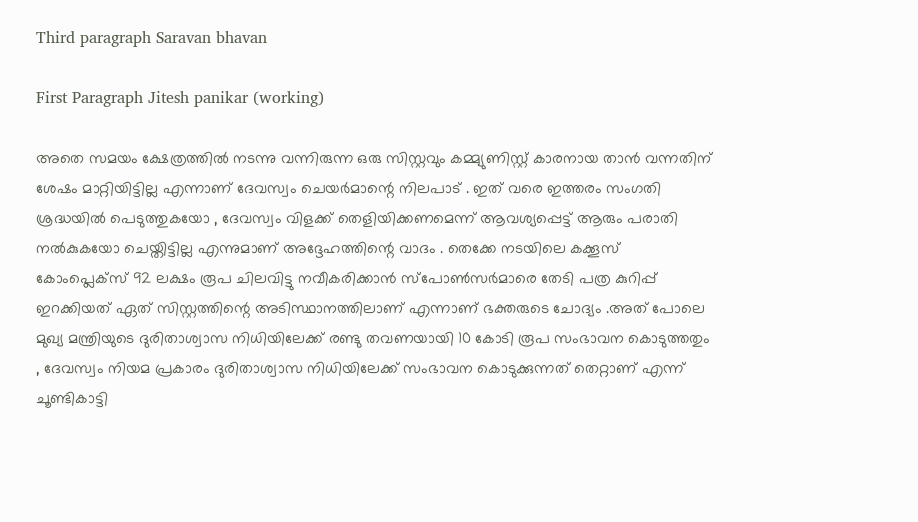Third paragraph Saravan bhavan

First Paragraph Jitesh panikar (working)

അതെ സമയം ക്ഷേത്രത്തിൽ നടന്നു വന്നിരുന്ന ഒരു സിസ്റ്റവും കമ്മ്യുണിസ്റ്റ് കാരനായ താൻ വന്നതിന് ശേഷം മാറ്റിയിട്ടില്ല എന്നാണ് ദേവസ്വം ചെയർമാന്റെ നിലപാട് . ഇത് വരെ ഇത്തരം സംഗതി ശ്രദ്ധയിൽ പെടുത്തുകയോ , ദേവസ്വം വിളക്ക് തെളിയിക്കണമെന്ന് ആവശ്യപ്പെട്ട് ആരും പരാതി നൽകുകയോ ചെയ്തിട്ടില്ല എന്നുമാണ് അദ്ദേഹത്തിന്റെ വാദം . തെക്കേ നടയിലെ കക്കൂസ് കോംപ്ലെക്സ് 92 ലക്ഷം രൂപ ചിലവിട്ടു നവീകരിക്കാൻ സ്പോൺസർമാരെ തേടി പത്ര കുറിപ്പ് ഇറക്കിയത് ഏത് സിസ്റ്റത്തിന്റെ അടിസ്ഥാനത്തിലാണ് എന്നാണ് ഭക്തരുടെ ചോദ്യം .അത് പോലെ മുഖ്യ മന്ത്രിയുടെ ദുരിതാശ്വാസ നിധിയിലേക്ക് രണ്ടു തവണയായി 10 കോടി രൂപ സംഭാവന കൊടുത്തതും , ദേവസ്വം നിയമ പ്രകാരം ദുരിതാശ്വാസ നിധിയിലേക്ക് സംഭാവന കൊടുക്കുന്നത് തെറ്റാണ് എന്ന് ചൂണ്ടികാട്ടി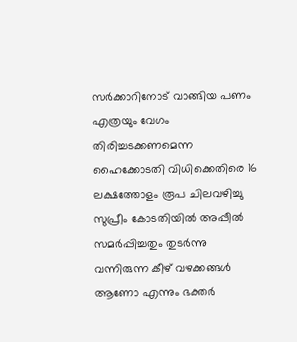സർക്കാറിനോട് വാങ്ങിയ പണം എത്രയും വേഗം തിരിച്ചടക്കണമെന്ന ഹൈക്കോടതി വിധിക്കെതിരെ 16 ലക്ഷത്തോളം രൂപ ചിലവഴിച്ചു സുപ്രീം കോടതിയിൽ അപ്പീൽ സമർപ്പിച്ചതും തുടർന്നു വന്നിരുന്ന കീഴ് വഴക്കങ്ങൾ ആണോ എന്നും ഭക്തർ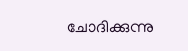ചോദിക്കുന്നു